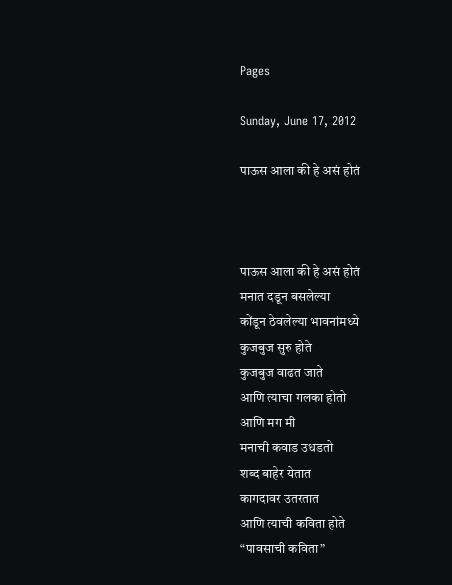Pages

Sunday, June 17, 2012

पाऊस आला की हे असं होतं



पाऊस आला की हे असं होतं
मनात दडून बसलेल्या
कोंडून ठेवलेल्या भावनांमध्ये
कुजबुज सुरु होते
कुजबुज वाढत जाते
आणि त्याचा गलका होतो
आणि मग मी
मनाची कवाड उधडतो
शब्द बाहेर येतात
कागदावर उतरतात
आणि त्याची कविता होते
“पावसाची कविता”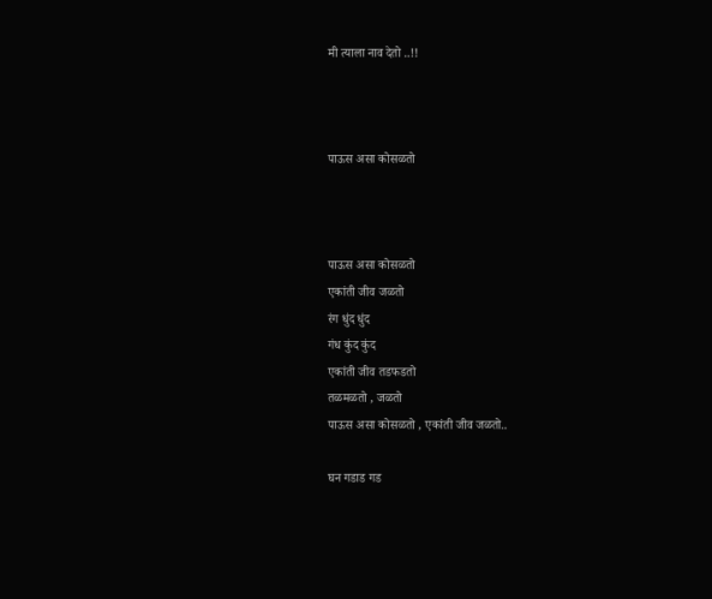मी त्याला नाव देतो ..!!



पाऊस असा कोसळतो



पाऊस असा कोसळतो
एकांती जीव जळतो
रंग धुंद धुंद
गंध कुंद कुंद
एकांती जीव तडफडतो
तळमळतो , जळतो
पाऊस असा कोसळतो , एकांती जीव जळतो..

घन गडाड गड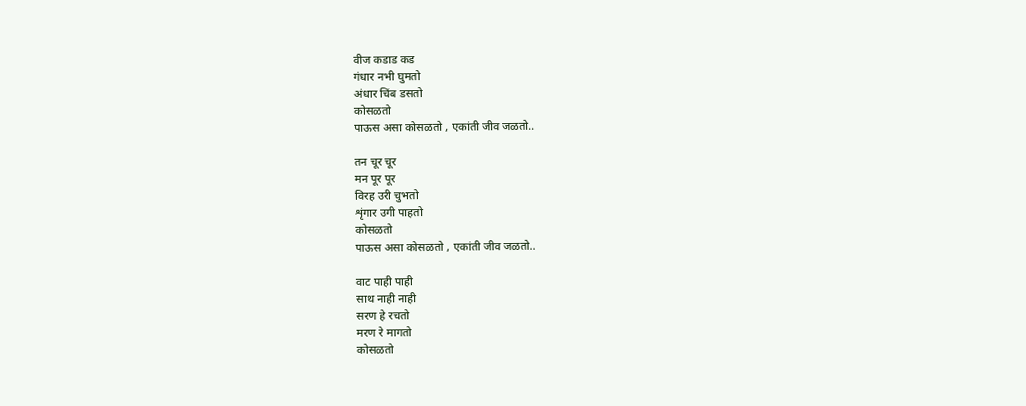वीज कडाड कड
गंधार नभी घुमतो
अंधार चिंब डसतो
कोसळतो
पाऊस असा कोसळतो , एकांती जीव जळतो..

तन चूर चूर
मन पूर पूर
विरह उरी चुभतो
शृंगार उगी पाहतो
कोसळतो
पाऊस असा कोसळतो , एकांती जीव जळतो..

वाट पाही पाही
साथ नाही नाही
सरण हे रचतो
मरण रे मागतो
कोसळतो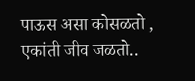पाऊस असा कोसळतो , एकांती जीव जळतो..